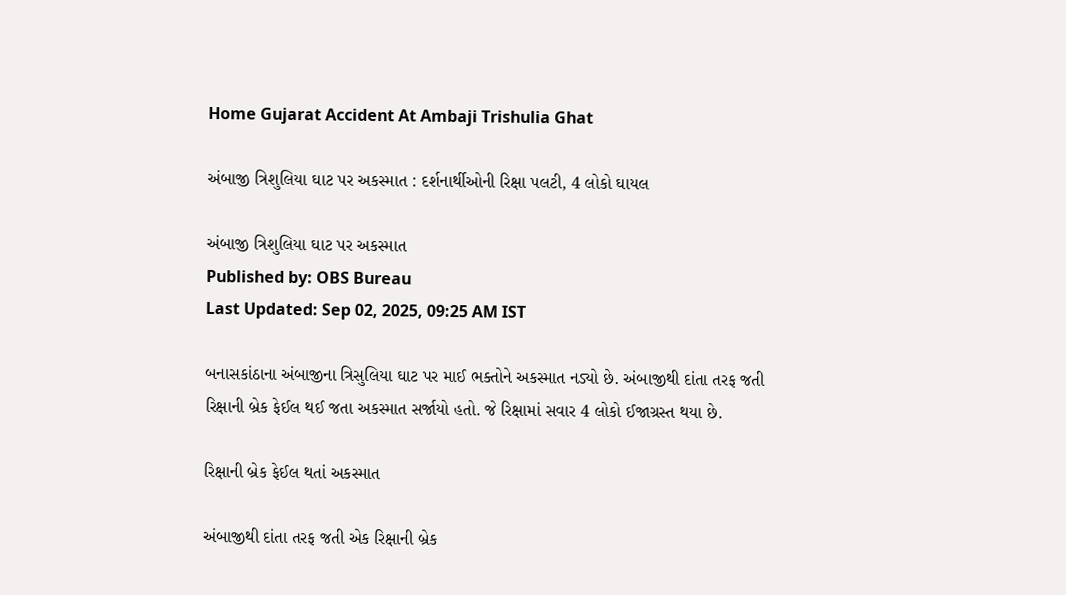Home Gujarat Accident At Ambaji Trishulia Ghat

અંબાજી ત્રિશુલિયા ઘાટ પર અકસ્માત : દર્શનાર્થીઓની રિક્ષા પલટી, 4 લોકો ઘાયલ

અંબાજી ત્રિશુલિયા ઘાટ પર અકસ્માત
Published by: OBS Bureau
Last Updated: Sep 02, 2025, 09:25 AM IST

બનાસકાંઠાના અંબાજીના ત્રિસુલિયા ઘાટ પર માઈ ભક્તોને અકસ્માત નડ્યો છે. અંબાજીથી દાંતા તરફ જતી રિક્ષાની બ્રેક ફેઈલ થઈ જતા અકસ્માત સર્જાયો હતો. જે રિક્ષામાં સવાર 4 લોકો ઈજાગ્રસ્ત થયા છે.

રિક્ષાની બ્રેક ફેઈલ થતાં અકસ્માત

અંબાજીથી દાંતા તરફ જતી એક રિક્ષાની બ્રેક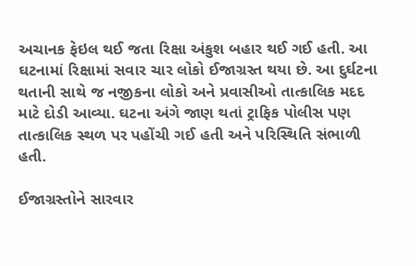અચાનક ફેઇલ થઈ જતા રિક્ષા અંકુશ બહાર થઈ ગઈ હતી. આ ઘટનામાં રિક્ષામાં સવાર ચાર લોકો ઈજાગ્રસ્ત થયા છે. આ દુર્ઘટના થતાની સાથે જ નજીકના લોકો અને પ્રવાસીઓ તાત્કાલિક મદદ માટે દોડી આવ્યા. ઘટના અંગે જાણ થતાં ટ્રાફિક પોલીસ પણ તાત્કાલિક સ્થળ પર પહોંચી ગઈ હતી અને પરિસ્થિતિ સંભાળી હતી.

ઈજાગ્રસ્તોને સારવાર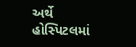અર્થે હોસ્પિટલમાં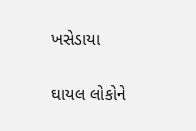ખસેડાયા

ઘાયલ લોકોને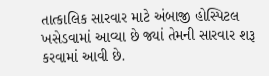તાત્કાલિક સારવાર માટે અંબાજી હોસ્પિટલ ખસેડવામાં આવ્યા છે જ્યાં તેમની સારવાર શરૂ કરવામાં આવી છે.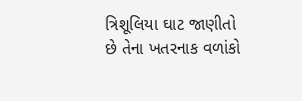ત્રિશૂલિયા ઘાટ જાણીતો છે તેના ખતરનાક વળાંકો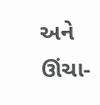અને ઊંચા-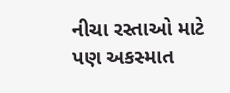નીચા રસ્તાઓ માટે પણ અકસ્માત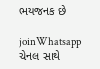ભયજનક છે

joinWhatsapp ચેનલ સાથે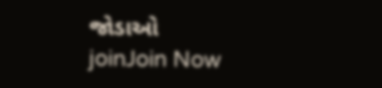જોડાઓ
joinJoin Now